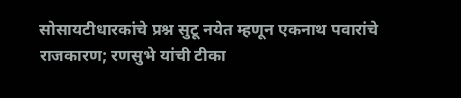सोसायटीधारकांचे प्रश्न सुटू नयेत म्हणून एकनाथ पवारांचे राजकारण; रणसुभे यांची टीका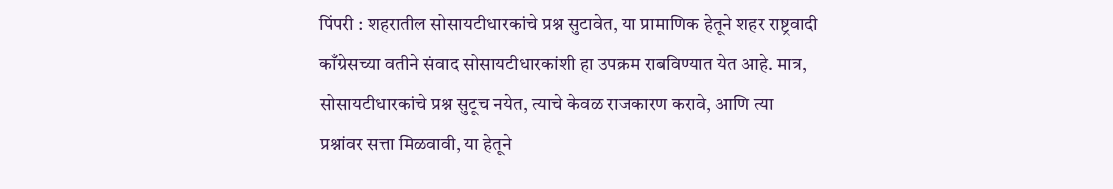पिंपरी : शहरातील सोसायटीधारकांचे प्रश्न सुटावेत, या प्रामाणिक हेतूने शहर राष्ट्रवादी काँग्रेसच्या वतीने संवाद सोसायटीधारकांशी हा उपक्रम राबविण्यात येत आहे. मात्र, सोसायटीधारकांचे प्रश्न सुटूच नयेत, त्याचे केवळ राजकारण करावे, आणि त्या प्रश्नांवर सत्ता मिळवावी, या हेतूने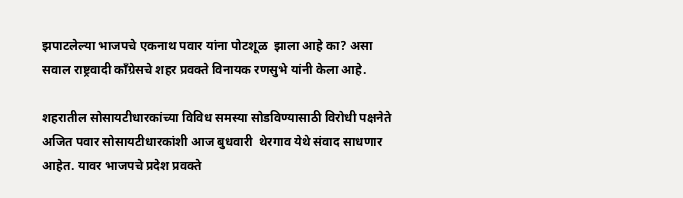झपाटलेल्या भाजपचे एकनाथ पवार यांना पोटशूळ  झाला आहे का? असा सवाल राष्ट्रवादी काँग्रेसचे शहर प्रवक्ते विनायक रणसुभे यांनी केला आहे.

शहरातील सोसायटीधारकांच्या विविध समस्या सोडविण्यासाठी विरोधी पक्षनेते अजित पवार सोसायटीधारकांशी आज बुधवारी  थेरगाव येथे संवाद साधणार आहेत. यावर भाजपचे प्रदेश प्रवक्ते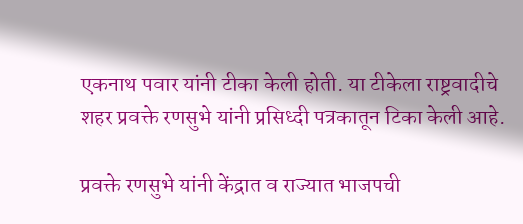एकनाथ पवार यांनी टीका केली होती. या टीकेला राष्ट्रवादीचे शहर प्रवक्ते रणसुभे यांनी प्रसिध्दी पत्रकातून टिका केली आहे.

प्रवक्ते रणसुभे यांनी केंद्रात व राज्यात भाजपची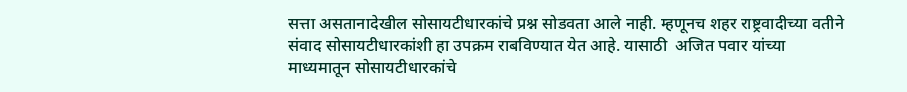सत्ता असतानादेखील सोसायटीधारकांचे प्रश्न सोडवता आले नाही. म्हणूनच शहर राष्ट्रवादीच्या वतीने संवाद सोसायटीधारकांशी हा उपक्रम राबविण्यात येत आहे. यासाठी  अजित पवार यांच्या माध्यमातून सोसायटीधारकांचे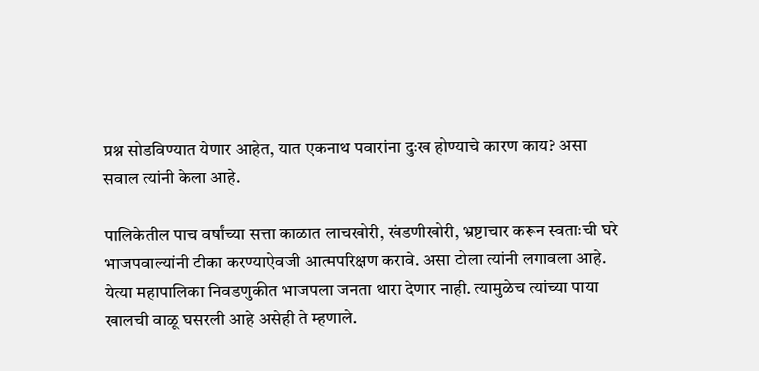प्रश्न सोडविण्यात येणार आहेत, यात एकनाथ पवारांना दुःख होण्याचे कारण काय? असा सवाल त्यांनी केला आहे.

पालिकेतील पाच वर्षांच्या सत्ता काळात लाचखोरी, खंडणीखोरी, भ्रष्टाचार करून स्वताःची घरे भाजपवाल्यांनी टीका करण्याऐवजी आत्मपरिक्षण करावे. असा टोला त्यांनी लगावला आहे. येत्या महापालिका निवडणुकीत भाजपला जनता थारा देणार नाही. त्यामुळेच त्यांच्या पाया खालची वाळू घसरली आहे असेही ते म्हणाले.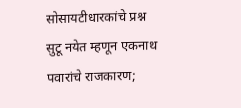सोसायटीधारकांचे प्रश्न सुटू नयेत म्हणून एकनाथ पवारांचे राजकारण;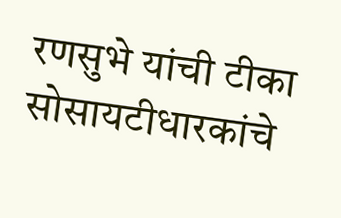रणसुभे यांची टीका  सोसायटीधारकांचे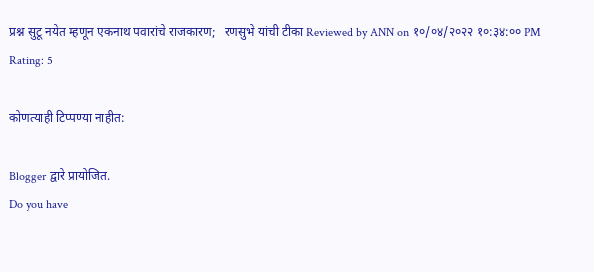प्रश्न सुटू नयेत म्हणून एकनाथ पवारांचे राजकारण;   रणसुभे यांची टीका Reviewed by ANN on १०/०४/२०२२ १०:३४:०० PM Rating: 5

कोणत्याही टिप्पण्‍या नाहीत:

Blogger द्वारे प्रायोजित.
Do you have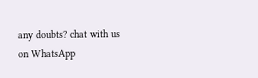any doubts? chat with us on WhatsApp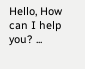Hello, How can I help you? ...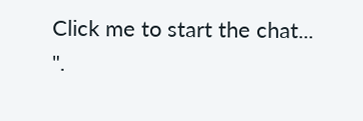Click me to start the chat...
".